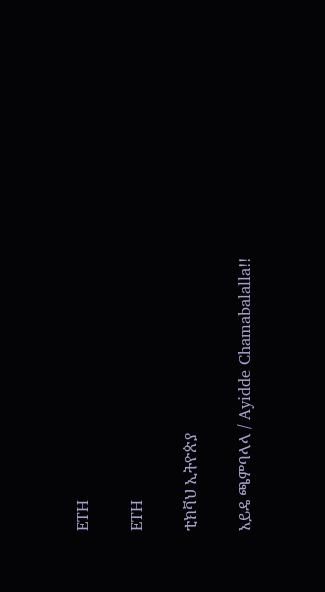ETH

ETH

ቲክቫህ ኢትዮጵያ

አይዴ ጫምባላላ / Ayidde Chamabalalla!!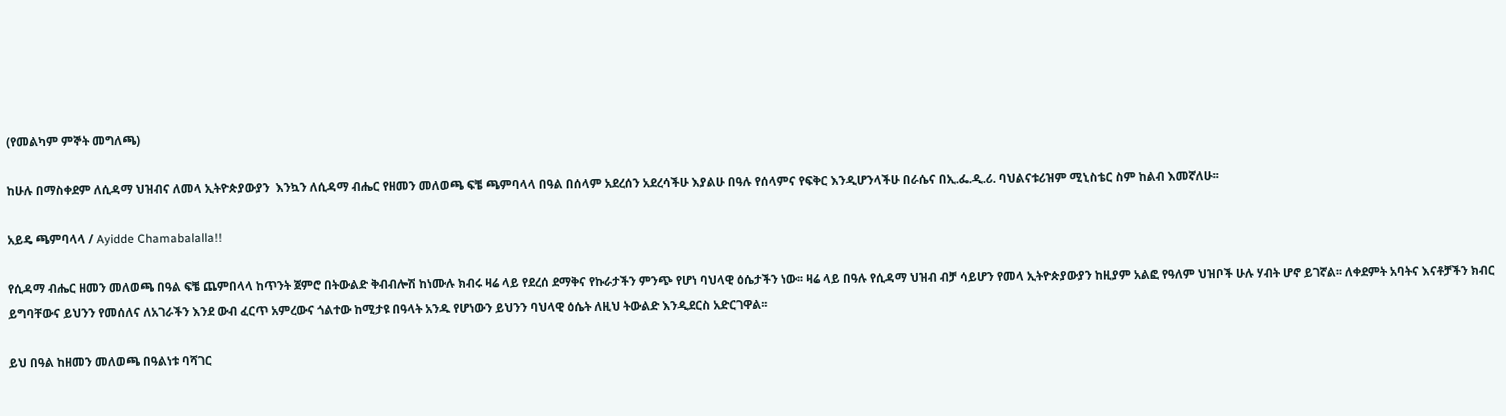(የመልካም ምኞት መግለጫ)

ከሁሉ በማስቀደም ለሲዳማ ህዝብና ለመላ ኢትዮጵያውያን  እንኳን ለሲዳማ ብሔር የዘመን መለወጫ ፍቼ ጫምባላላ በዓል በሰላም አደረሰን አደረሳችሁ እያልሁ በዓሉ የሰላምና የፍቅር እንዲሆንላችሁ በራሴና በኢ.ፌ.ዲ.ሪ. ባህልናቱሪዝም ሚኒስቴር ስም ከልብ እመኛለሁ፡፡

አይዴ ጫምባላላ / Ayidde Chamabalalla!!

የሲዳማ ብሔር ዘመን መለወጫ በዓል ፍቼ ጨምበላላ ከጥንት ጀምሮ በትውልድ ቅብብሎሽ ከነሙሉ ክብሩ ዛሬ ላይ የደረሰ ደማቅና የኩራታችን ምንጭ የሆነ ባህላዊ ዕሴታችን ነው፡፡ ዛሬ ላይ በዓሉ የሲዳማ ህዝብ ብቻ ሳይሆን የመላ ኢትዮጵያውያን ከዚያም አልፎ የዓለም ህዝቦች ሁሉ ሃብት ሆኖ ይገኛል፡፡ ለቀደምት አባትና እናቶቻችን ክብር ይግባቸውና ይህንን የመሰለና ለአገራችን እንደ ውብ ፈርጥ አምረውና ጎልተው ከሚታዩ በዓላት አንዱ የሆነውን ይህንን ባህላዊ ዕሴት ለዚህ ትውልድ እንዲደርስ አድርገዋል፡፡

ይህ በዓል ከዘመን መለወጫ በዓልነቱ ባሻገር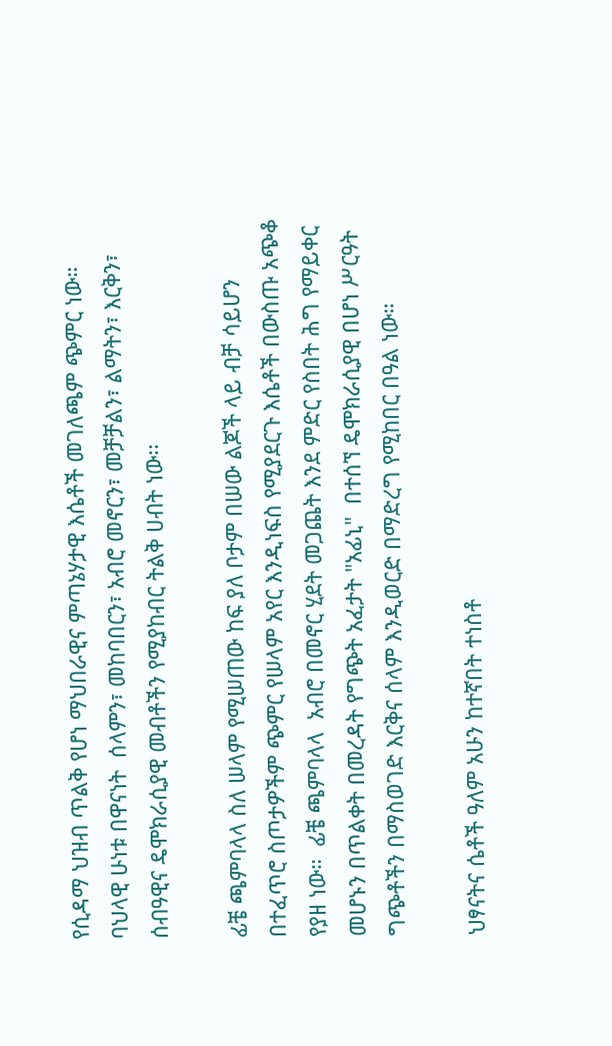የሲዳማ ህዝብ ጥልቅ የሆነ ማህበራዊና ምጣኔሃታዊ እሴቶች መገለጫም ጭምር ነው። ባህላዊ ሁነቱ በዋናነት  ሰላምን፣ መከባበርን፣ አብሮ መኖርን፣ መቻቻልን፣ ልማትን፣ እርቅን፣ ሰብዓዊና ዴሞክራሲያዊ መብቶችን የሚያከብር ትልቅ ሀብት ነው፡፡

ፊቼ ጫምባላላ ስለ ሠላም የሚሠጠው ከፍ ያለ ቦታም በሠው ልጆች ላይ ብቻ ሳይሆን በተፈጥሮ ስጦታዎችም ጭምር የሠላም አየር እንዲነፍስ የሚያደርጉ እሴቶች በውስጡ አጭቆ የያዘ ነው።  ፊቼ ጫምባላላ  አብሮ በመኖር ሂደት መጋጨት እንደ ምድር የስበት ሕግ የማይቀር መሆኑን በጥልቀት በመረዳት የግጭት አፈታት "አፊኒ"  በተሰኘ ዴሞክራሲያዊ በሆነ ሥርዓት ግጭቶችን በማስወገድ እርቅና ሰላም እንዲወርድ በማድረግ የሚከበር በዓል ነው።

ህፃናትና ሴቶች ዓለም አሁን ከተኛበት ተነስቶ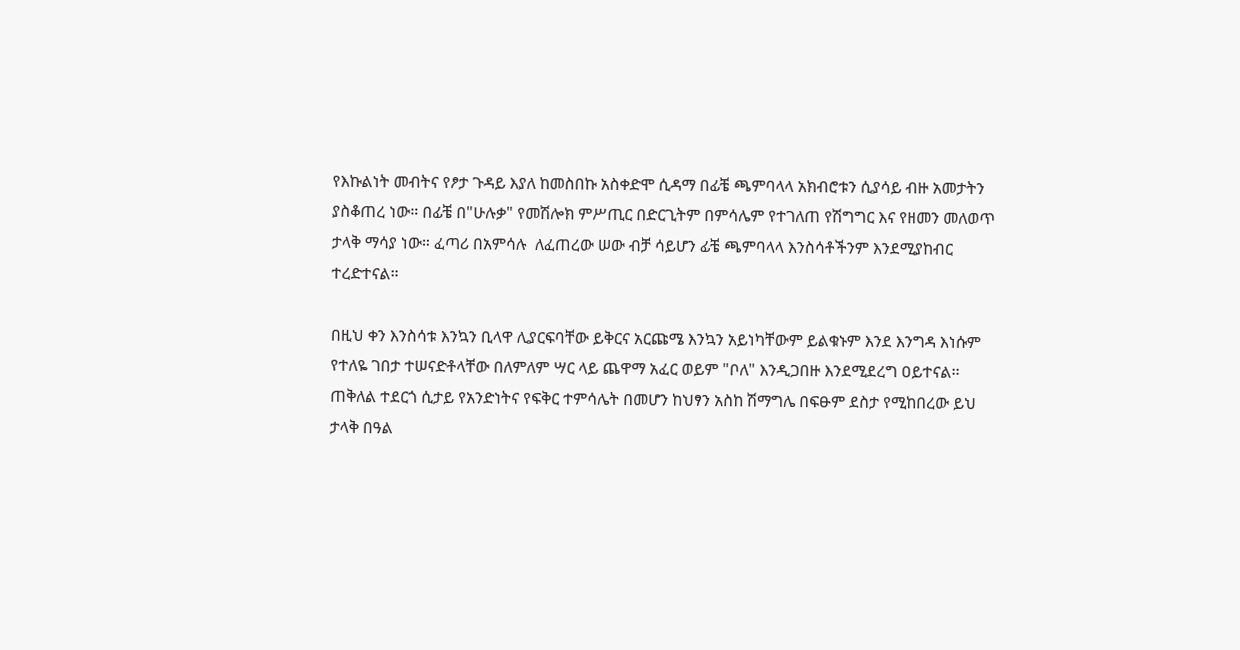የእኩልነት መብትና የፆታ ጉዳይ እያለ ከመስበኩ አስቀድሞ ሲዳማ በፊቼ ጫምባላላ አክብሮቱን ሲያሳይ ብዙ አመታትን ያስቆጠረ ነው። በፊቼ በ"ሁሉቃ" የመሽሎክ ምሥጢር በድርጊትም በምሳሌም የተገለጠ የሽግግር እና የዘመን መለወጥ ታላቅ ማሳያ ነው። ፈጣሪ በአምሳሉ  ለፈጠረው ሠው ብቻ ሳይሆን ፊቼ ጫምባላላ እንስሳቶችንም እንደሚያከብር ተረድተናል።

በዚህ ቀን እንስሳቱ እንኳን ቢላዋ ሊያርፍባቸው ይቅርና አርጩሜ እንኳን አይነካቸውም ይልቁኑም እንደ እንግዳ እነሱም የተለዬ ገበታ ተሠናድቶላቸው በለምለም ሣር ላይ ጨዋማ አፈር ወይም "ቦለ" እንዲጋበዙ እንደሚደረግ ዐይተናል፡፡ ጠቅለል ተደርጎ ሲታይ የአንድነትና የፍቅር ተምሳሌት በመሆን ከህፃን አስከ ሽማግሌ በፍፁም ደስታ የሚከበረው ይህ ታላቅ በዓል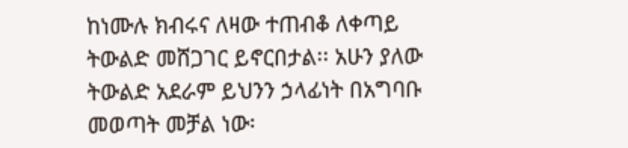ከነሙሉ ክብሩና ለዛው ተጠብቆ ለቀጣይ ትውልድ መሸጋገር ይኖርበታል፡፡ አሁን ያለው ትውልድ አደራም ይህንን ኃላፊነት በአግባቡ መወጣት መቻል ነው፡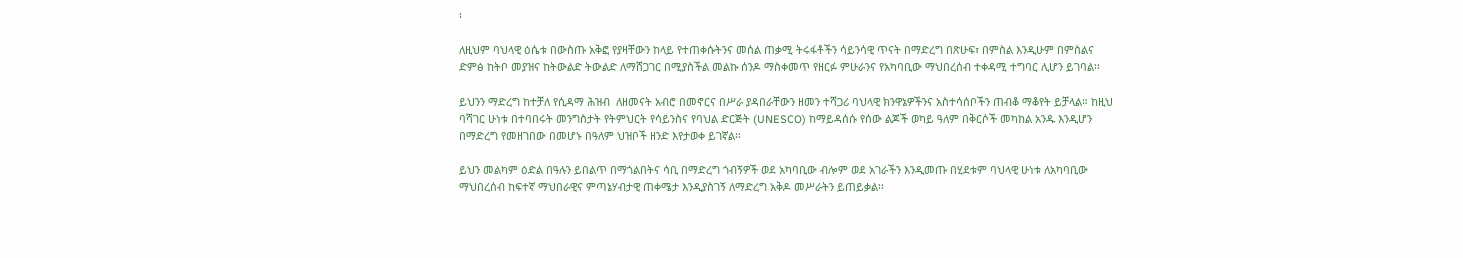፡

ለዚህም ባህላዊ ዕሴቱ በውስጡ አቅፎ የያዛቸውን ከላይ የተጠቀሱትንና መሰል ጠቃሚ ትሩፋቶችን ሳይንሳዊ ጥናት በማድረግ በጽሁፍ፣ በምስል እንዲሁም በምስልና ድምፅ ከትቦ መያዝና ከትውልድ ትውልድ ለማሸጋገር በሚያስችል መልኩ ሰንዶ ማስቀመጥ የዘርፉ ምሁራንና የአካባቢው ማህበረሰብ ተቀዳሚ ተግባር ሊሆን ይገባል፡፡

ይህንን ማድረግ ከተቻለ የሲዳማ ሕዝብ  ለዘመናት አብሮ በመኖርና በሥራ ያዳበራቸውን ዘመን ተሻጋሪ ባህላዊ ክንዋኔዎችንና አስተሳሰቦችን ጠብቆ ማቆየት ይቻላል። ከዚህ ባሻገር ሁነቱ በተባበሩት መንግስታት የትምህርት የሳይንስና የባህል ድርጅት (UNESCO) ከማይዳሰሱ የሰው ልጆች ወካይ ዓለም በቅርሶች መካከል አንዱ እንዲሆን በማድረግ የመዘገበው በመሆኑ በዓለም ህዝቦች ዘንድ እየታወቀ ይገኛል፡፡

ይህን መልካም ዕድል በዓሉን ይበልጥ በማጎልበትና ሳቢ በማድረግ ጎብኝዎች ወደ አካባቢው ብሎም ወደ አገራችን እንዲመጡ በሂደቱም ባህላዊ ሁነቱ ለአካባቢው ማህበረሰብ ከፍተኛ ማህበራዊና ምጣኔሃብታዊ ጠቀሜታ እንዲያስገኝ ለማድረግ አቅዶ መሥራትን ይጠይቃል፡፡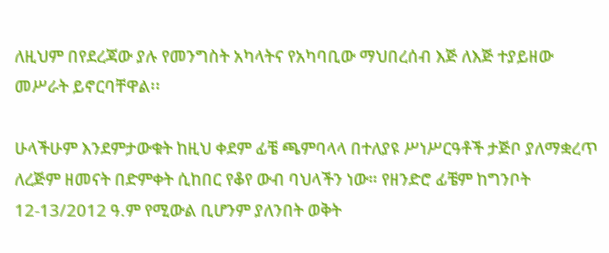ለዚህም በየደረጃው ያሉ የመንግስት አካላትና የአካባቢው ማህበረሰብ እጅ ለእጅ ተያይዘው መሥራት ይኖርባቸዋል፡፡

ሁላችሁም እንደምታውቁት ከዚህ ቀደም ፊቼ ጫምባላላ በተለያዩ ሥነሥርዓቶች ታጅቦ ያለማቋረጥ ለረጅም ዘመናት በድምቀት ሲከበር የቆየ ውብ ባህላችን ነው። የዘንድሮ ፊቼም ከግንቦት 12-13/2012 ዓ.ም የሚውል ቢሆንም ያለንበት ወቅት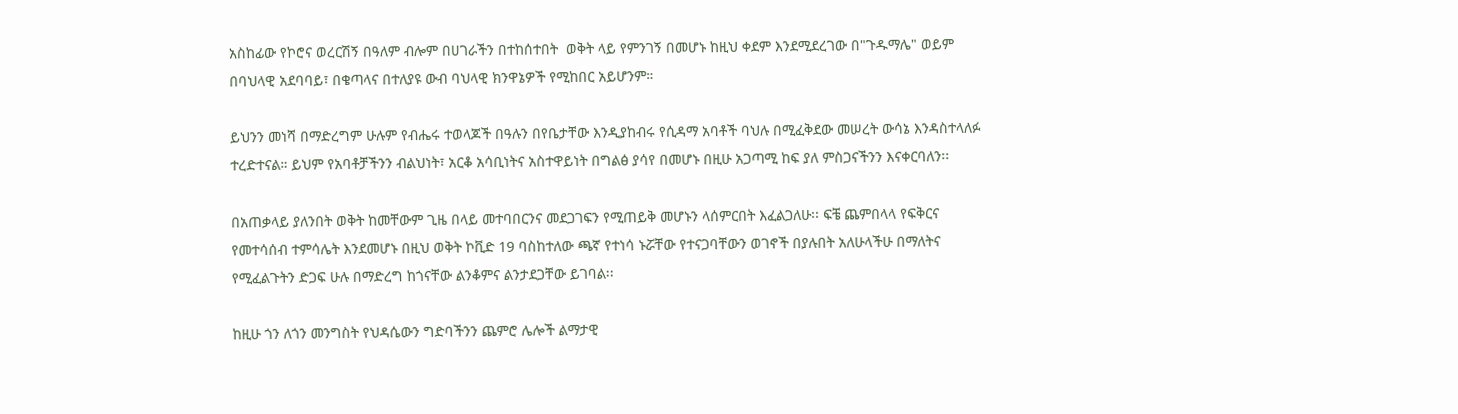አስከፊው የኮሮና ወረርሽኝ በዓለም ብሎም በሀገራችን በተከሰተበት  ወቅት ላይ የምንገኝ በመሆኑ ከዚህ ቀደም እንደሚደረገው በ"ጉዱማሌ" ወይም በባህላዊ አደባባይ፣ በቄጣላና በተለያዩ ውብ ባህላዊ ክንዋኔዎች የሚከበር አይሆንም።

ይህንን መነሻ በማድረግም ሁሉም የብሔሩ ተወላጆች በዓሉን በየቤታቸው እንዲያከብሩ የሲዳማ አባቶች ባህሉ በሚፈቅደው መሠረት ውሳኔ እንዳስተላለፉ ተረድተናል። ይህም የአባቶቻችንን ብልህነት፣ አርቆ አሳቢነትና አስተዋይነት በግልፅ ያሳየ በመሆኑ በዚሁ አጋጣሚ ከፍ ያለ ምስጋናችንን እናቀርባለን፡፡

በአጠቃላይ ያለንበት ወቅት ከመቸውም ጊዜ በላይ መተባበርንና መደጋገፍን የሚጠይቅ መሆኑን ላሰምርበት እፈልጋለሁ፡፡ ፍቼ ጨምበላላ የፍቅርና የመተሳሰብ ተምሳሌት እንደመሆኑ በዚህ ወቅት ኮቪድ 19 ባስከተለው ጫኛ የተነሳ ኑሯቸው የተናጋባቸውን ወገኖች በያሉበት አለሁላችሁ በማለትና የሚፈልጉትን ድጋፍ ሁሉ በማድረግ ከጎናቸው ልንቆምና ልንታደጋቸው ይገባል፡፡

ከዚሁ ጎን ለጎን መንግስት የህዳሴውን ግድባችንን ጨምሮ ሌሎች ልማታዊ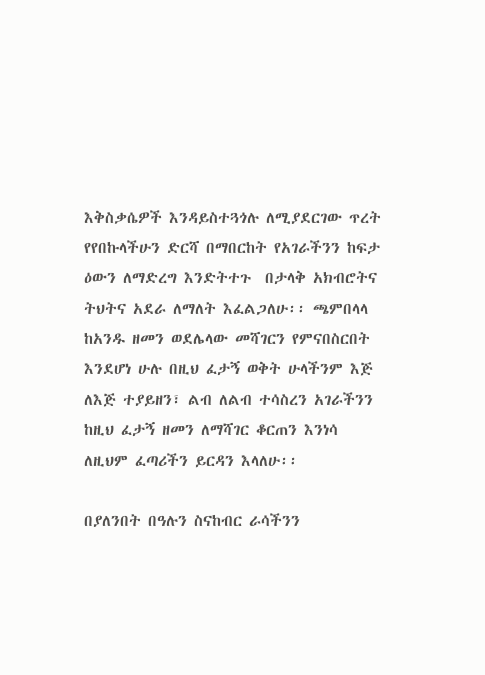እቅስቃሴዎች እንዳይስተጓጎሉ ለሚያደርገው ጥረት የየበኩላችሁን ድርሻ በማበርከት የአገራችንን ከፍታ ዕውን ለማድረግ እንድትተጉ  በታላቅ አክብሮትና ትህትና አደራ ለማለት እፈልጋለሁ፡፡ ጫምበላላ ከአንዱ ዘመን ወደሌላው መሻገርን የምናበስርበት እንደሆነ ሁሉ በዚህ ፈታኝ ወቅት ሁላችንም እጅ ለእጅ ተያይዘን፣ ልብ ለልብ ተሳስረን አገራችንን ከዚህ ፈታኝ ዘመን ለማሻገር ቆርጠን እንነሳ ለዚህም ፈጣሪችን ይርዳን እላለሁ፡፡

በያለንበት በዓሉን ስናከብር ራሳችንን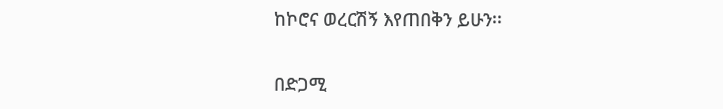ከኮሮና ወረርሽኝ እየጠበቅን ይሁን፡፡

በድጋሚ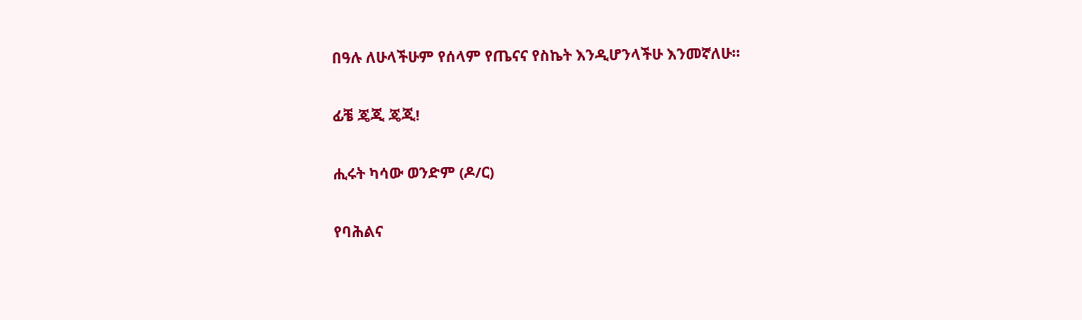በዓሉ ለሁላችሁም የሰላም የጤናና የስኬት እንዲሆንላችሁ እንመኛለሁ።

ፊቼ ጄጂ ጄጂ!

ሒሩት ካሳው ወንድም (ዶ/ር)

የባሕልና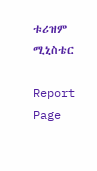ቱሪዝም ሚኒስቴር

Report Page